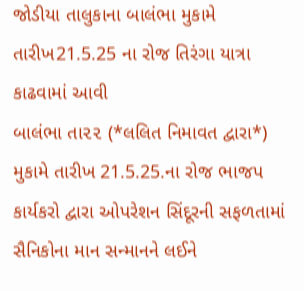જોડીયા તાલુકાના બાલંભા મુકામે તારીખ21.5.25 ના રોજ તિરંગા યાત્રા કાઢવામાં આવી
બાલંભા તા૨૨ (*લલિત નિમાવત દ્વારા*) મુકામે તારીખ 21.5.25.ના રોજ ભાજપ કાર્યકરો દ્વારા ઓપરેશન સિંદૂરની સફળતામાં સૈનિકોના માન સન્માનને લઈને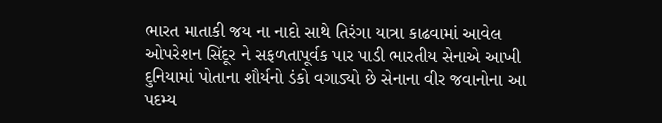ભારત માતાકી જય ના નાદો સાથે તિરંગા યાત્રા કાઢવામાં આવેલ ઓપરેશન સિંદૂર ને સફળતાપૂર્વક પાર પાડી ભારતીય સેનાએ આખી દુનિયામાં પોતાના શૌર્યનો ડંકો વગાડ્યો છે સેનાના વીર જવાનોના આ પદમ્ય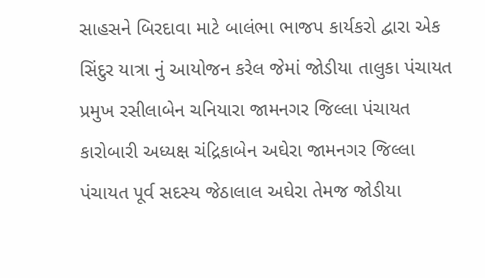સાહસને બિરદાવા માટે બાલંભા ભાજપ કાર્યકરો દ્વારા એક સિંદુર યાત્રા નું આયોજન કરેલ જેમાં જોડીયા તાલુકા પંચાયત પ્રમુખ રસીલાબેન ચનિયારા જામનગર જિલ્લા પંચાયત કારોબારી અધ્યક્ષ ચંદ્રિકાબેન અઘેરા જામનગર જિલ્લા પંચાયત પૂર્વ સદસ્ય જેઠાલાલ અઘેરા તેમજ જોડીયા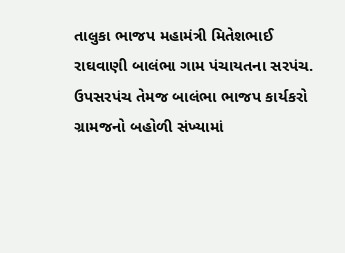તાલુકા ભાજપ મહામંત્રી મિતેશભાઈ રાઘવાણી બાલંભા ગામ પંચાયતના સરપંચ. ઉપસરપંચ તેમજ બાલંભા ભાજપ કાર્યકરો ગ્રામજનો બહોળી સંખ્યામાં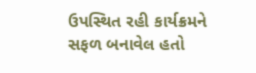ઉપસ્થિત રહી કાર્યક્રમને સફળ બનાવેલ હતો